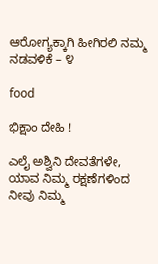ಆರೋಗ್ಯಕ್ಕಾಗಿ ಹೀಗಿರಲಿ ನಮ್ಮ ನಡವಳಿಕೆ – ೪

food

ಭಿಕ್ಷಾಂ ದೇಹಿ !

ಎಲೈ ಅಶ್ವಿನಿ ದೇವತೆಗಳೇ, ಯಾವ ನಿಮ್ಮ ರಕ್ಷಣೆಗಳಿಂದ ನೀವು ನಿಮ್ಮ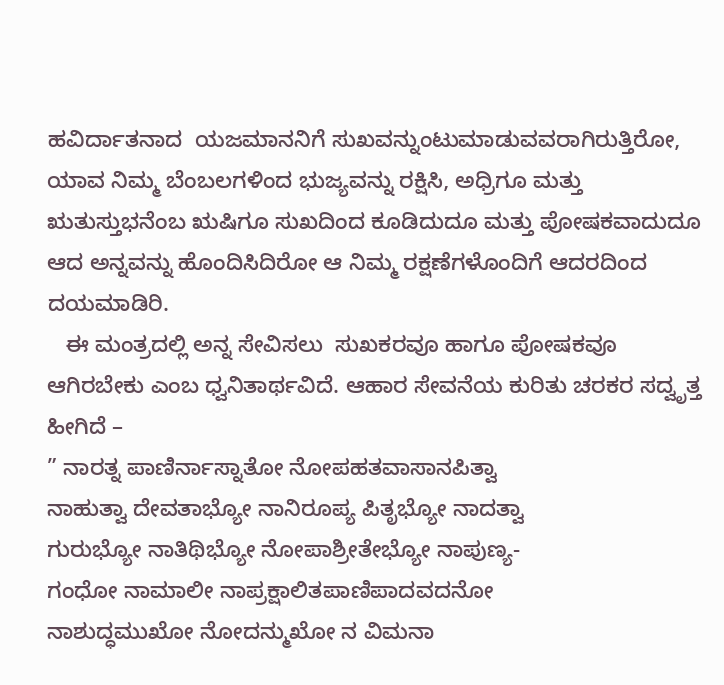ಹವಿರ್ದಾತನಾದ  ಯಜಮಾನನಿಗೆ ಸುಖವನ್ನುಂಟುಮಾಡುವವರಾಗಿರುತ್ತಿರೋ, ಯಾವ ನಿಮ್ಮ ಬೆಂಬಲಗಳಿಂದ ಭುಜ್ಯವನ್ನು ರಕ್ಷಿಸಿ, ಅಧ್ರಿಗೂ ಮತ್ತು ಋತುಸ್ತುಭನೆಂಬ ಋಷಿಗೂ ಸುಖದಿಂದ ಕೂಡಿದುದೂ ಮತ್ತು ಪೋಷಕವಾದುದೂ ಆದ ಅನ್ನವನ್ನು ಹೊಂದಿಸಿದಿರೋ ಆ ನಿಮ್ಮ ರಕ್ಷಣೆಗಳೊಂದಿಗೆ ಆದರದಿಂದ ದಯಮಾಡಿರಿ.
   ಈ ಮಂತ್ರದಲ್ಲಿ ಅನ್ನ ಸೇವಿಸಲು  ಸುಖಕರವೂ ಹಾಗೂ ಪೋಷಕವೂ ಆಗಿರಬೇಕು ಎಂಬ ಧ್ವನಿತಾರ್ಥವಿದೆ. ಆಹಾರ ಸೇವನೆಯ ಕುರಿತು ಚರಕರ ಸದ್ವೃತ್ತ ಹೀಗಿದೆ –
” ನಾರತ್ನ ಪಾಣಿರ್ನಾಸ್ನಾತೋ ನೋಪಹತವಾಸಾನಪಿತ್ವಾ
ನಾಹುತ್ವಾ ದೇವತಾಭ್ಯೋ ನಾನಿರೂಪ್ಯ ಪಿತೃಭ್ಯೋ ನಾದತ್ವಾ
ಗುರುಭ್ಯೋ ನಾತಿಥಿಭ್ಯೋ ನೋಪಾಶ್ರೀತೇಭ್ಯೋ ನಾಪುಣ್ಯ-
ಗಂಧೋ ನಾಮಾಲೀ ನಾಪ್ರಕ್ಷಾಲಿತಪಾಣಿಪಾದವದನೋ
ನಾಶುದ್ಧಮುಖೋ ನೋದನ್ಮುಖೋ ನ ವಿಮನಾ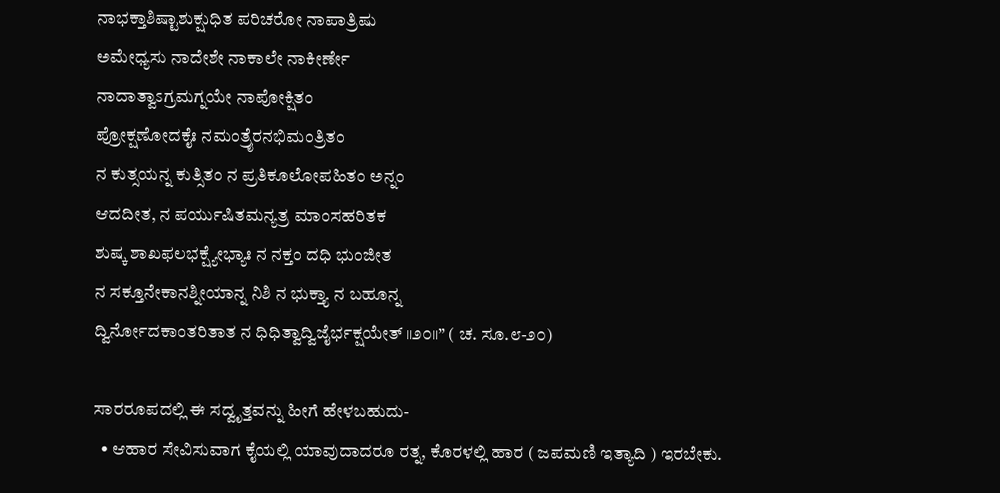ನಾಭಕ್ತಾಶಿಷ್ಟಾಶುಕ್ಷುಧಿತ ಪರಿಚರೋ ನಾಪಾತ್ರಿಷು
ಅಮೇಧ್ಯಸು ನಾದೇಶೇ ನಾಕಾಲೇ ನಾಕೀರ್ಣೇ
ನಾದಾತ್ವಾಽಗ್ರಮಗ್ನಯೇ ನಾಪೋಕ್ಷಿತಂ
ಪ್ರೋಕ್ಷಣೋದಕೈಃ ನಮಂತ್ರೈರನಭಿಮಂತ್ರಿತಂ
ನ ಕುತ್ಸಯನ್ನ ಕುತ್ಸಿತಂ ನ ಪ್ರತಿಕೂಲೋಪಹಿತಂ ಅನ್ನಂ
ಆದದೀತ, ನ ಪರ್ಯುಷಿತಮನ್ಯತ್ರ ಮಾಂಸಹರಿತಕ
ಶುಷ್ಕ ಶಾಖಫಲಭಕ್ಷ್ಯೇಭ್ಯಾಃ ನ ನಕ್ತಂ ದಧಿ ಭುಂಜೀತ
ನ ಸಕ್ತೂನೇಕಾನಶ್ನೀಯಾನ್ನ ನಿಶಿ ನ ಭುಕ್ತ್ಯಾ ನ ಬಹೂನ್ನ
ದ್ವಿರ್ನೋದಕಾಂತರಿತಾತ ನ ಧಿಧಿತ್ವಾದ್ವಿಜೈರ್ಭಕ್ಷಯೇತ್ ॥೨೦॥” ( ಚ. ಸೂ.೮-೨೦)

ಸಾರರೂಪದಲ್ಲಿ ಈ ಸದ್ವೃತ್ತವನ್ನು ಹೀಗೆ ಹೇಳಬಹುದು-
  • ಆಹಾರ ಸೇವಿಸುವಾಗ ಕೈಯಲ್ಲಿ ಯಾವುದಾದರೂ ರತ್ನ, ಕೊರಳಲ್ಲಿ ಹಾರ ( ಜಪಮಣಿ ಇತ್ಯಾದಿ ) ಇರಬೇಕು.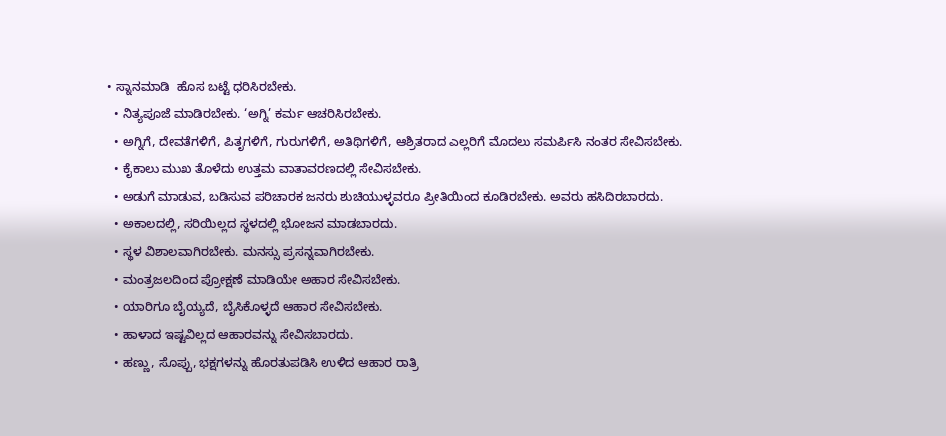• ಸ್ನಾನಮಾಡಿ  ಹೊಸ ಬಟ್ಟೆ ಧರಿಸಿರಬೇಕು.
  • ನಿತ್ಯಪೂಜೆ ಮಾಡಿರಬೇಕು. ‘ಅಗ್ನಿ’ ಕರ್ಮ ಆಚರಿಸಿರಬೇಕು.
  • ಅಗ್ನಿಗೆ, ದೇವತೆಗಳಿಗೆ, ಪಿತೃಗಳಿಗೆ, ಗುರುಗಳಿಗೆ, ಅತಿಥಿಗಳಿಗೆ, ಆಶ್ರಿತರಾದ ಎಲ್ಲರಿಗೆ ಮೊದಲು ಸಮರ್ಪಿಸಿ ನಂತರ ಸೇವಿಸಬೇಕು.
  • ಕೈಕಾಲು ಮುಖ ತೊಳೆದು ಉತ್ತಮ ವಾತಾವರಣದಲ್ಲಿ ಸೇವಿಸಬೇಕು.
  • ಅಡುಗೆ ಮಾಡುವ, ಬಡಿಸುವ ಪರಿಚಾರಕ ಜನರು ಶುಚಿಯುಳ್ಳವರೂ ಪ್ರೀತಿಯಿಂದ ಕೂಡಿರಬೇಕು. ಅವರು ಹಸಿದಿರಬಾರದು.
  • ಅಕಾಲದಲ್ಲಿ, ಸರಿಯಿಲ್ಲದ ಸ್ಥಳದಲ್ಲಿ ಭೋಜನ ಮಾಡಬಾರದು.
  • ಸ್ಥಳ ವಿಶಾಲವಾಗಿರಬೇಕು. ಮನಸ್ಸು ಪ್ರಸನ್ನವಾಗಿರಬೇಕು.
  • ಮಂತ್ರಜಲದಿಂದ ಪ್ರೋಕ್ಷಣೆ ಮಾಡಿಯೇ ಅಹಾರ ಸೇವಿಸಬೇಕು.
  • ಯಾರಿಗೂ ಬೈಯ್ಯದೆ, ಬೈಸಿಕೊಳ್ಳದೆ ಆಹಾರ ಸೇವಿಸಬೇಕು.
  • ಹಾಳಾದ ಇಷ್ಟವಿಲ್ಲದ ಆಹಾರವನ್ನು ಸೇವಿಸಬಾರದು.
  • ಹಣ್ಣು, ಸೊಪ್ಪು, ಭಕ್ಷಗಳನ್ನು ಹೊರತುಪಡಿಸಿ ಉಳಿದ ಆಹಾರ ರಾತ್ರಿ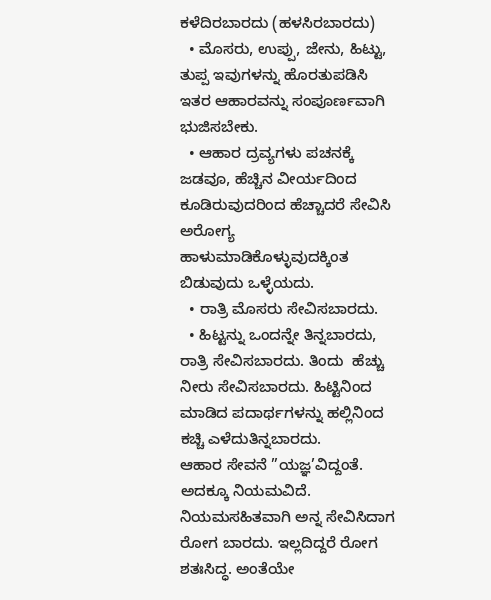ಕಳೆದಿರಬಾರದು (ಹಳಸಿರಬಾರದು)
  • ಮೊಸರು, ಉಪ್ಪು, ಜೇನು, ಹಿಟ್ಟು, ತುಪ್ಪ ಇವುಗಳನ್ನು ಹೊರತುಪಡಿಸಿ ಇತರ ಆಹಾರವನ್ನು ಸಂಪೂರ್ಣವಾಗಿ ಭುಜಿಸಬೇಕು.
  • ಆಹಾರ ದ್ರವ್ಯಗಳು ಪಚನಕ್ಕೆ ಜಡವೂ, ಹೆಚ್ಚಿನ ವೀರ್ಯದಿಂದ ಕೂಡಿರುವುದರಿಂದ ಹೆಚ್ಚಾದರೆ ಸೇವಿಸಿ ಅರೋಗ್ಯ ಹಾಳುಮಾಡಿಕೊಳ್ಳುವುದಕ್ಕಿಂತ ಬಿಡುವುದು ಒಳ್ಳೆಯದು.
  • ರಾತ್ರಿ ಮೊಸರು ಸೇವಿಸಬಾರದು.
  • ಹಿಟ್ಟನ್ನು ಒಂದನ್ನೇ ತಿನ್ನಬಾರದು, ರಾತ್ರಿ ಸೇವಿಸಬಾರದು. ತಿಂದು  ಹೆಚ್ಚು ನೀರು ಸೇವಿಸಬಾರದು. ಹಿಟ್ಟಿನಿಂದ ಮಾಡಿದ ಪದಾರ್ಥಗಳನ್ನು ಹಲ್ಲಿನಿಂದ ಕಚ್ಚಿ ಎಳೆದುತಿನ್ನಬಾರದು.
ಆಹಾರ ಸೇವನೆ ”ಯಜ್ಞ’ವಿದ್ದಂತೆ. ಅದಕ್ಕೂ ನಿಯಮವಿದೆ. ನಿಯಮಸಹಿತವಾಗಿ ಅನ್ನ ಸೇವಿಸಿದಾಗ ರೋಗ ಬಾರದು. ಇಲ್ಲದಿದ್ದರೆ ರೋಗ ಶತಃಸಿದ್ಧ. ಅಂತೆಯೇ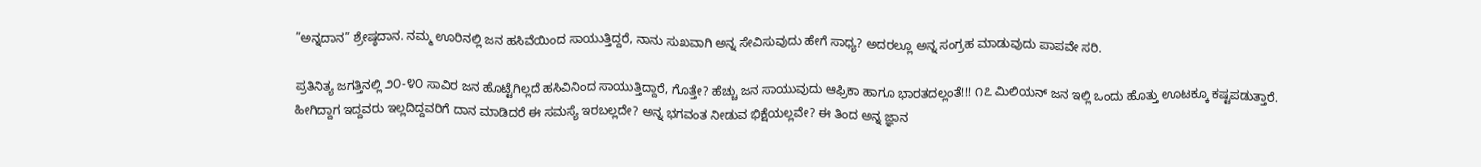”ಅನ್ನದಾನ” ಶ್ರೇಷ್ಠದಾನ. ನಮ್ಮ ಊರಿನಲ್ಲಿ ಜನ ಹಸಿವೆಯಿಂದ ಸಾಯುತ್ತಿದ್ದರೆ, ನಾನು ಸುಖವಾಗಿ ಅನ್ನ ಸೇವಿಸುವುದು ಹೇಗೆ ಸಾಧ್ಯ? ಅದರಲ್ಲೂ ಅನ್ನ ಸಂಗ್ರಹ ಮಾಡುವುದು ಪಾಪವೇ ಸರಿ.

ಪ್ರತಿನಿತ್ಯ ಜಗತ್ತಿನಲ್ಲಿ ೨೦-೪೦ ಸಾವಿರ ಜನ ಹೊಟ್ಟೆಗಿಲ್ಲದೆ ಹಸಿವಿನಿಂದ ಸಾಯುತ್ತಿದ್ದಾರೆ, ಗೊತ್ತೇ? ಹೆಚ್ಚು ಜನ ಸಾಯುವುದು ಆಫ್ರಿಕಾ ಹಾಗೂ ಭಾರತದಲ್ಲಂತೆ!!! ೧೭ ಮಿಲಿಯನ್ ಜನ ಇಲ್ಲಿ ಒಂದು ಹೊತ್ತು ಊಟಕ್ಕೂ ಕಷ್ಟಪಡುತ್ತಾರೆ. ಹೀಗಿದ್ದಾಗ ಇದ್ದವರು ಇಲ್ಲದಿದ್ದವರಿಗೆ ದಾನ ಮಾಡಿದರೆ ಈ ಸಮಸ್ಯೆ ಇರಬಲ್ಲದೇ? ಅನ್ನ ಭಗವಂತ ನೀಡುವ ಭಿಕ್ಷೆಯಲ್ಲವೇ? ಈ ತಿಂದ ಅನ್ನ ಜ್ಞಾನ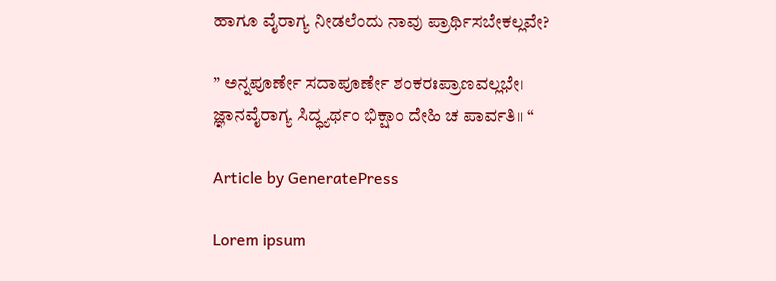ಹಾಗೂ ವೈರಾಗ್ಯ ನೀಡಲೆಂದು ನಾವು ಪ್ರಾರ್ಥಿಸಬೇಕಲ್ಲವೇ?

” ಅನ್ನಪೂರ್ಣೇ ಸದಾಪೂರ್ಣೇ ಶಂಕರಃಪ್ರಾಣವಲ್ಲಭೇ।
ಜ್ಞಾನವೈರಾಗ್ಯ ಸಿದ್ಧ್ಯರ್ಥಂ ಭಿಕ್ಷಾಂ ದೇಹಿ ಚ ಪಾರ್ವತಿ॥ “

Article by GeneratePress

Lorem ipsum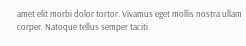amet elit morbi dolor tortor. Vivamus eget mollis nostra ullam corper. Natoque tellus semper taciti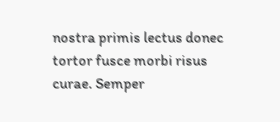nostra primis lectus donec tortor fusce morbi risus curae. Semper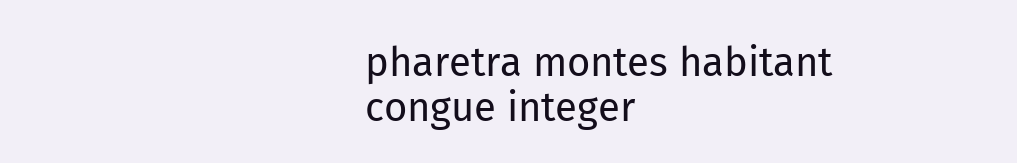pharetra montes habitant congue integer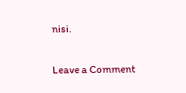nisi.

Leave a Comment